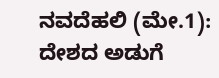ನವದೆಹಲಿ (ಮೇ.1): ದೇಶದ ಅಡುಗೆ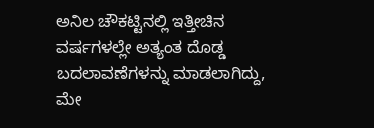ಅನಿಲ ಚೌಕಟ್ಟಿನಲ್ಲಿ ಇತ್ತೀಚಿನ ವರ್ಷಗಳಲ್ಲೇ ಅತ್ಯಂತ ದೊಡ್ಡ ಬದಲಾವಣೆಗಳನ್ನು ಮಾಡಲಾಗಿದ್ದು, ಮೇ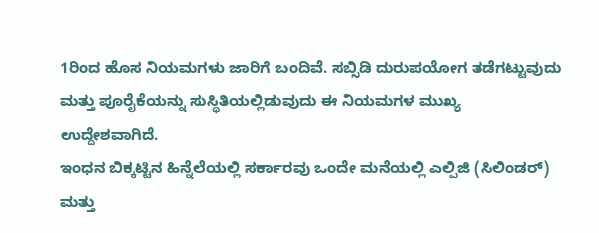1ರಿಂದ ಹೊಸ ನಿಯಮಗಳು ಜಾರಿಗೆ ಬಂದಿವೆ. ಸಬ್ಸಿಡಿ ದುರುಪಯೋಗ ತಡೆಗಟ್ಟುವುದು ಮತ್ತು ಪೂರೈಕೆಯನ್ನು ಸುಸ್ಥಿತಿಯಲ್ಲಿಡುವುದು ಈ ನಿಯಮಗಳ ಮುಖ್ಯ ಉದ್ದೇಶವಾಗಿದೆ.
ಇಂಧನ ಬಿಕ್ಕಟ್ಟಿನ ಹಿನ್ನೆಲೆಯಲ್ಲಿ ಸರ್ಕಾರವು ಒಂದೇ ಮನೆಯಲ್ಲಿ ಎಲ್ಪಿಜಿ (ಸಿಲಿಂಡರ್) ಮತ್ತು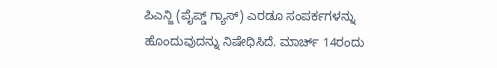ಪಿಎನ್ಜಿ (ಪೈಪ್ಡ್ ಗ್ಯಾಸ್) ಎರಡೂ ಸಂಪರ್ಕಗಳನ್ನು ಹೊಂದುವುದನ್ನು ನಿಷೇಧಿಸಿದೆ. ಮಾರ್ಚ್ 14ರಂದು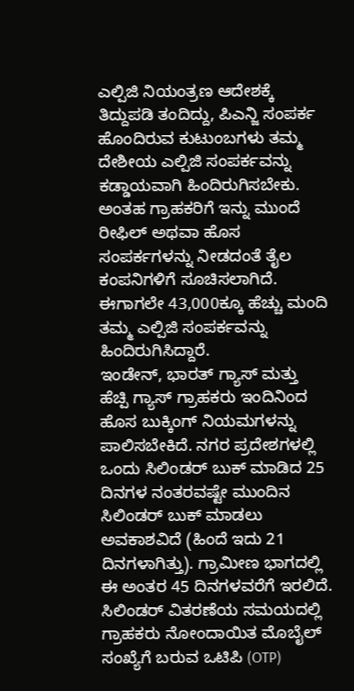ಎಲ್ಪಿಜಿ ನಿಯಂತ್ರಣ ಆದೇಶಕ್ಕೆ ತಿದ್ದುಪಡಿ ತಂದಿದ್ದು, ಪಿಎನ್ಜಿ ಸಂಪರ್ಕ ಹೊಂದಿರುವ ಕುಟುಂಬಗಳು ತಮ್ಮ ದೇಶೀಯ ಎಲ್ಪಿಜಿ ಸಂಪರ್ಕವನ್ನು ಕಡ್ಡಾಯವಾಗಿ ಹಿಂದಿರುಗಿಸಬೇಕು. ಅಂತಹ ಗ್ರಾಹಕರಿಗೆ ಇನ್ನು ಮುಂದೆ ರೀಫಿಲ್ ಅಥವಾ ಹೊಸ ಸಂಪರ್ಕಗಳನ್ನು ನೀಡದಂತೆ ತೈಲ ಕಂಪನಿಗಳಿಗೆ ಸೂಚಿಸಲಾಗಿದೆ. ಈಗಾಗಲೇ 43,000ಕ್ಕೂ ಹೆಚ್ಚು ಮಂದಿ ತಮ್ಮ ಎಲ್ಪಿಜಿ ಸಂಪರ್ಕವನ್ನು ಹಿಂದಿರುಗಿಸಿದ್ದಾರೆ.
ಇಂಡೇನ್, ಭಾರತ್ ಗ್ಯಾಸ್ ಮತ್ತು ಹೆಚ್ಪಿ ಗ್ಯಾಸ್ ಗ್ರಾಹಕರು ಇಂದಿನಿಂದ ಹೊಸ ಬುಕ್ಕಿಂಗ್ ನಿಯಮಗಳನ್ನು ಪಾಲಿಸಬೇಕಿದೆ. ನಗರ ಪ್ರದೇಶಗಳಲ್ಲಿ ಒಂದು ಸಿಲಿಂಡರ್ ಬುಕ್ ಮಾಡಿದ 25 ದಿನಗಳ ನಂತರವಷ್ಟೇ ಮುಂದಿನ ಸಿಲಿಂಡರ್ ಬುಕ್ ಮಾಡಲು ಅವಕಾಶವಿದೆ (ಹಿಂದೆ ಇದು 21 ದಿನಗಳಾಗಿತ್ತು). ಗ್ರಾಮೀಣ ಭಾಗದಲ್ಲಿ ಈ ಅಂತರ 45 ದಿನಗಳವರೆಗೆ ಇರಲಿದೆ.
ಸಿಲಿಂಡರ್ ವಿತರಣೆಯ ಸಮಯದಲ್ಲಿ ಗ್ರಾಹಕರು ನೋಂದಾಯಿತ ಮೊಬೈಲ್ ಸಂಖ್ಯೆಗೆ ಬರುವ ಒಟಿಪಿ (OTP)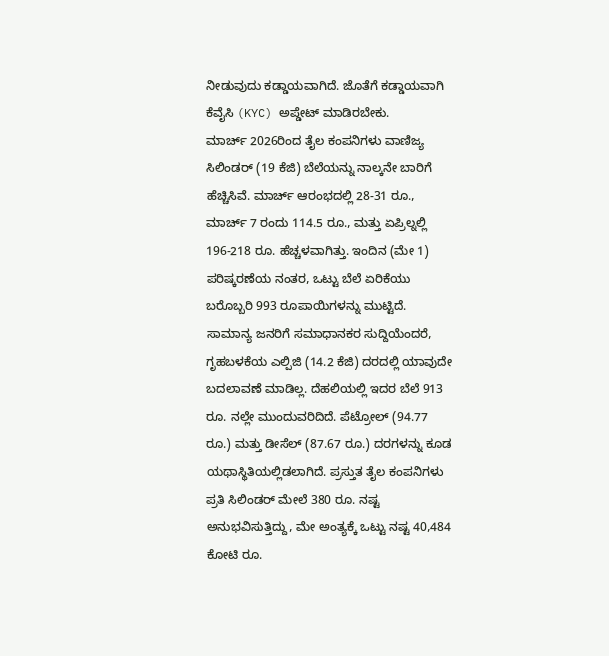ನೀಡುವುದು ಕಡ್ಡಾಯವಾಗಿದೆ. ಜೊತೆಗೆ ಕಡ್ಡಾಯವಾಗಿ ಕೆವೈಸಿ (KYC) ಅಪ್ಡೇಟ್ ಮಾಡಿರಬೇಕು.
ಮಾರ್ಚ್ 2026ರಿಂದ ತೈಲ ಕಂಪನಿಗಳು ವಾಣಿಜ್ಯ ಸಿಲಿಂಡರ್ (19 ಕೆಜಿ) ಬೆಲೆಯನ್ನು ನಾಲ್ಕನೇ ಬಾರಿಗೆ ಹೆಚ್ಚಿಸಿವೆ. ಮಾರ್ಚ್ ಆರಂಭದಲ್ಲಿ 28-31 ರೂ., ಮಾರ್ಚ್ 7 ರಂದು 114.5 ರೂ., ಮತ್ತು ಏಪ್ರಿಲ್ನಲ್ಲಿ 196-218 ರೂ. ಹೆಚ್ಚಳವಾಗಿತ್ತು. ಇಂದಿನ (ಮೇ 1) ಪರಿಷ್ಕರಣೆಯ ನಂತರ, ಒಟ್ಟು ಬೆಲೆ ಏರಿಕೆಯು ಬರೊಬ್ಬರಿ 993 ರೂಪಾಯಿಗಳನ್ನು ಮುಟ್ಟಿದೆ.
ಸಾಮಾನ್ಯ ಜನರಿಗೆ ಸಮಾಧಾನಕರ ಸುದ್ದಿಯೆಂದರೆ, ಗೃಹಬಳಕೆಯ ಎಲ್ಪಿಜಿ (14.2 ಕೆಜಿ) ದರದಲ್ಲಿ ಯಾವುದೇ ಬದಲಾವಣೆ ಮಾಡಿಲ್ಲ. ದೆಹಲಿಯಲ್ಲಿ ಇದರ ಬೆಲೆ 913 ರೂ. ನಲ್ಲೇ ಮುಂದುವರಿದಿದೆ. ಪೆಟ್ರೋಲ್ (94.77 ರೂ.) ಮತ್ತು ಡೀಸೆಲ್ (87.67 ರೂ.) ದರಗಳನ್ನು ಕೂಡ ಯಥಾಸ್ಥಿತಿಯಲ್ಲಿಡಲಾಗಿದೆ. ಪ್ರಸ್ತುತ ತೈಲ ಕಂಪನಿಗಳು ಪ್ರತಿ ಸಿಲಿಂಡರ್ ಮೇಲೆ 380 ರೂ. ನಷ್ಟ ಅನುಭವಿಸುತ್ತಿದ್ದು, ಮೇ ಅಂತ್ಯಕ್ಕೆ ಒಟ್ಟು ನಷ್ಟ 40,484 ಕೋಟಿ ರೂ.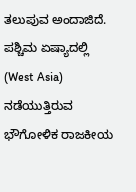ತಲುಪುವ ಅಂದಾಜಿದೆ.
ಪಶ್ಚಿಮ ಏಷ್ಯಾದಲ್ಲಿ (West Asia) ನಡೆಯುತ್ತಿರುವ ಭೌಗೋಳಿಕ ರಾಜಕೀಯ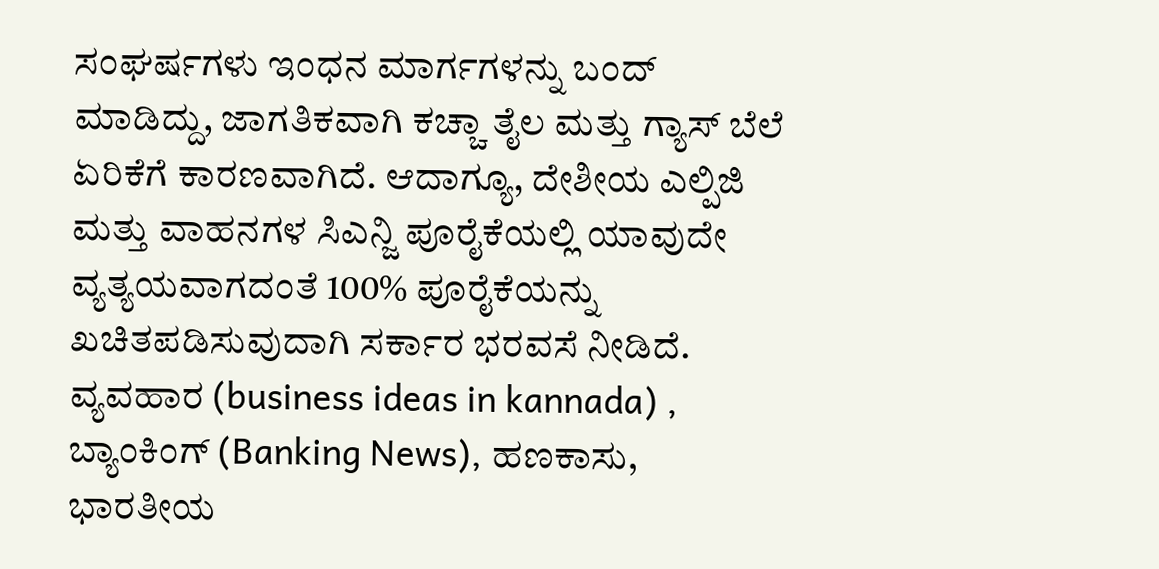ಸಂಘರ್ಷಗಳು ಇಂಧನ ಮಾರ್ಗಗಳನ್ನು ಬಂದ್ ಮಾಡಿದ್ದು, ಜಾಗತಿಕವಾಗಿ ಕಚ್ಚಾ ತೈಲ ಮತ್ತು ಗ್ಯಾಸ್ ಬೆಲೆ ಏರಿಕೆಗೆ ಕಾರಣವಾಗಿದೆ. ಆದಾಗ್ಯೂ, ದೇಶೀಯ ಎಲ್ಪಿಜಿ ಮತ್ತು ವಾಹನಗಳ ಸಿಎನ್ಜಿ ಪೂರೈಕೆಯಲ್ಲಿ ಯಾವುದೇ ವ್ಯತ್ಯಯವಾಗದಂತೆ 100% ಪೂರೈಕೆಯನ್ನು ಖಚಿತಪಡಿಸುವುದಾಗಿ ಸರ್ಕಾರ ಭರವಸೆ ನೀಡಿದೆ.
ವ್ಯವಹಾರ (business ideas in kannada) , ಬ್ಯಾಂಕಿಂಗ್ (Banking News), ಹಣಕಾಸು, ಭಾರತೀಯ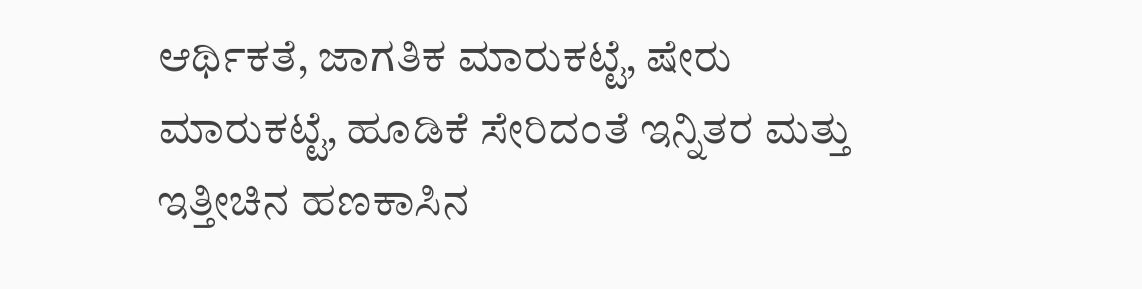ಆರ್ಥಿಕತೆ, ಜಾಗತಿಕ ಮಾರುಕಟ್ಟೆ, ಷೇರು ಮಾರುಕಟ್ಟೆ, ಹೂಡಿಕೆ ಸೇರಿದಂತೆ ಇನ್ನಿತರ ಮತ್ತು ಇತ್ತೀಚಿನ ಹಣಕಾಸಿನ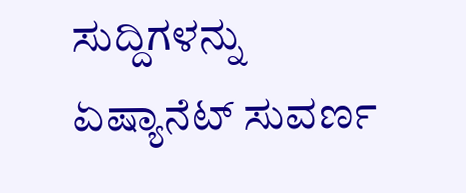ಸುದ್ದಿಗಳನ್ನು ಏಷ್ಯಾನೆಟ್ ಸುವರ್ಣ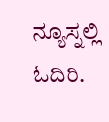ನ್ಯೂಸ್ನಲ್ಲಿ ಓದಿರಿ.